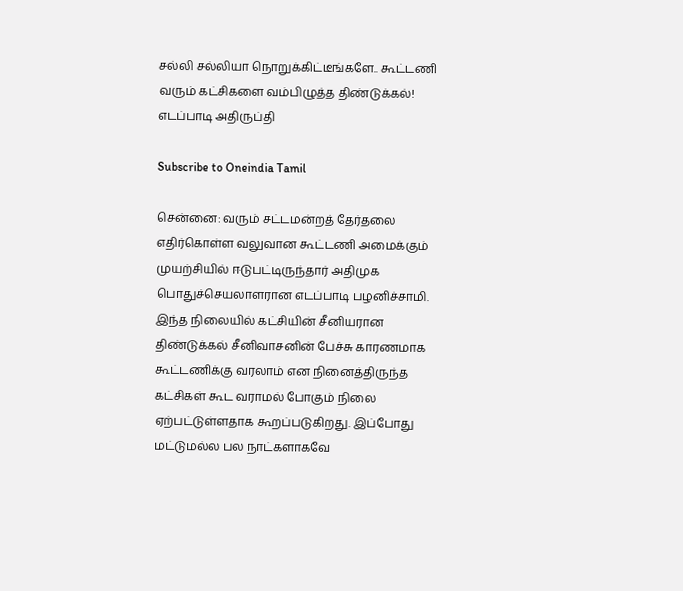சல்லி சல்லியா நொறுக்கிட்டீங்களே.. கூட்டணி வரும் கட்சிகளை வம்பிழுத்த திண்டுக்கல்! எடப்பாடி அதிருப்தி

Subscribe to Oneindia Tamil

சென்னை: வரும் சட்டமன்றத் தேர்தலை எதிர்கொள்ள வலுவான கூட்டணி அமைக்கும் முயற்சியில் ஈடுபட்டிருந்தார் அதிமுக பொதுச்செயலாளரான எடப்பாடி பழனிச்சாமி. இந்த நிலையில் கட்சியின் சீனியரான திண்டுக்கல் சீனிவாசனின் பேச்சு காரணமாக கூட்டணிக்கு வரலாம் என நினைத்திருந்த கட்சிகள் கூட வராமல் போகும் நிலை ஏற்பட்டுள்ளதாக கூறப்படுகிறது. இப்போது மட்டுமல்ல பல நாட்களாகவே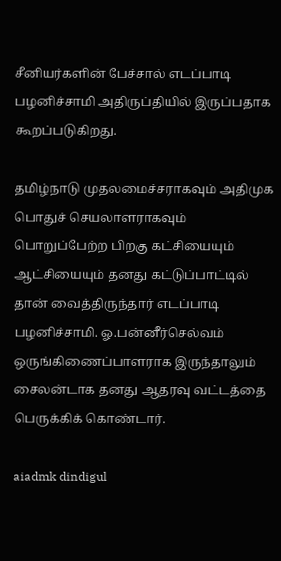சீனியர்களின் பேச்சால் எடப்பாடி பழனிச்சாமி அதிருப்தியில் இருப்பதாக கூறப்படுகிறது.

தமிழ்நாடு முதலமைச்சராகவும் அதிமுக பொதுச் செயலாளராகவும் பொறுப்பேற்ற பிறகு கட்சியையும் ஆட்சியையும் தனது கட்டுப்பாட்டில் தான் வைத்திருந்தார் எடப்பாடி பழனிச்சாமி. ஓ.பன்னீர்செல்வம் ஒருங்கிணைப்பாளராக இருந்தாலும் சைலன்டாக தனது ஆதரவு வட்டத்தை பெருக்கிக் கொண்டார்.

aiadmk dindigul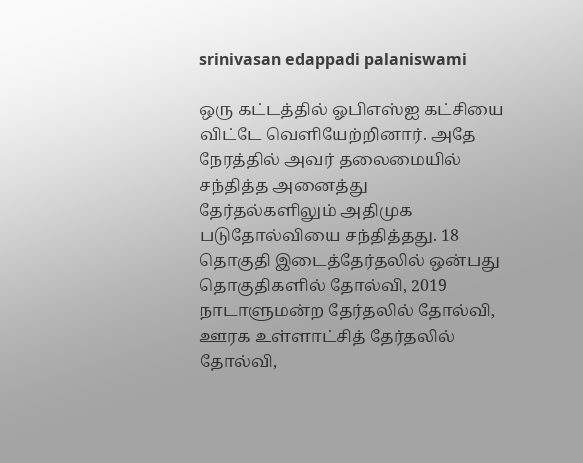srinivasan edappadi palaniswami

ஒரு கட்டத்தில் ஓபிஎஸ்ஐ கட்சியை விட்டே வெளியேற்றினார். அதே நேரத்தில் அவர் தலைமையில் சந்தித்த அனைத்து தேர்தல்களிலும் அதிமுக படுதோல்வியை சந்தித்தது. 18 தொகுதி இடைத்தேர்தலில் ஒன்பது தொகுதிகளில் தோல்வி, 2019 நாடாளுமன்ற தேர்தலில் தோல்வி, ஊரக உள்ளாட்சித் தேர்தலில் தோல்வி,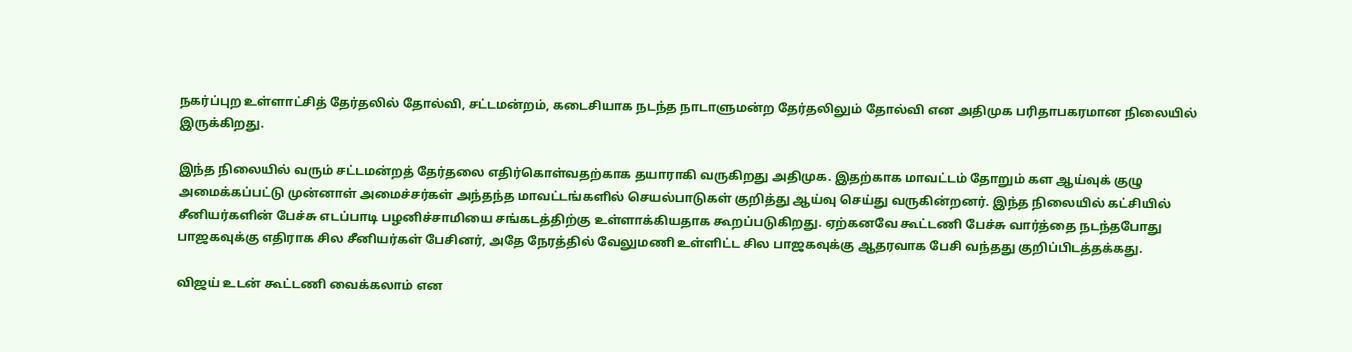நகர்ப்புற உள்ளாட்சித் தேர்தலில் தோல்வி, சட்டமன்றம், கடைசியாக நடந்த நாடாளுமன்ற தேர்தலிலும் தோல்வி என அதிமுக பரிதாபகரமான நிலையில் இருக்கிறது.

இந்த நிலையில் வரும் சட்டமன்றத் தேர்தலை எதிர்கொள்வதற்காக தயாராகி வருகிறது அதிமுக. இதற்காக மாவட்டம் தோறும் கள ஆய்வுக் குழு அமைக்கப்பட்டு முன்னாள் அமைச்சர்கள் அந்தந்த மாவட்டங்களில் செயல்பாடுகள் குறித்து ஆய்வு செய்து வருகின்றனர். இந்த நிலையில் கட்சியில் சீனியர்களின் பேச்சு எடப்பாடி பழனிச்சாமியை சங்கடத்திற்கு உள்ளாக்கியதாக கூறப்படுகிறது. ஏற்கனவே கூட்டணி பேச்சு வார்த்தை நடந்தபோது பாஜகவுக்கு எதிராக சில சீனியர்கள் பேசினர், அதே நேரத்தில் வேலுமணி உள்ளிட்ட சில பாஜகவுக்கு ஆதரவாக பேசி வந்தது குறிப்பிடத்தக்கது.

விஜய் உடன் கூட்டணி வைக்கலாம் என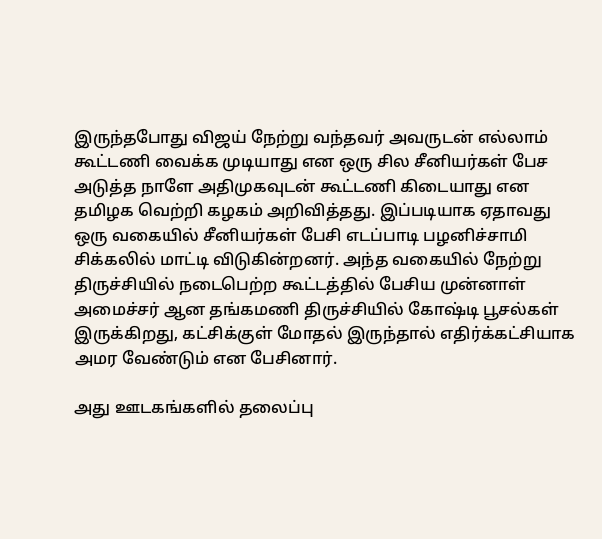இருந்தபோது விஜய் நேற்று வந்தவர் அவருடன் எல்லாம் கூட்டணி வைக்க முடியாது என ஒரு சில சீனியர்கள் பேச அடுத்த நாளே அதிமுகவுடன் கூட்டணி கிடையாது என தமிழக வெற்றி கழகம் அறிவித்தது. இப்படியாக ஏதாவது ஒரு வகையில் சீனியர்கள் பேசி எடப்பாடி பழனிச்சாமி சிக்கலில் மாட்டி விடுகின்றனர். அந்த வகையில் நேற்று திருச்சியில் நடைபெற்ற கூட்டத்தில் பேசிய முன்னாள் அமைச்சர் ஆன தங்கமணி திருச்சியில் கோஷ்டி பூசல்கள் இருக்கிறது, கட்சிக்குள் மோதல் இருந்தால் எதிர்க்கட்சியாக அமர வேண்டும் என பேசினார்.

அது ஊடகங்களில் தலைப்பு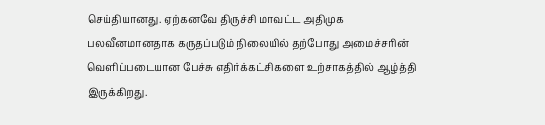செய்தியானது. ஏற்கனவே திருச்சி மாவட்ட அதிமுக பலவீனமானதாக கருதப்படும் நிலையில் தற்போது அமைச்சரின் வெளிப்படையான பேச்சு எதிர்க்கட்சிகளை உற்சாகத்தில் ஆழ்த்தி இருக்கிறது.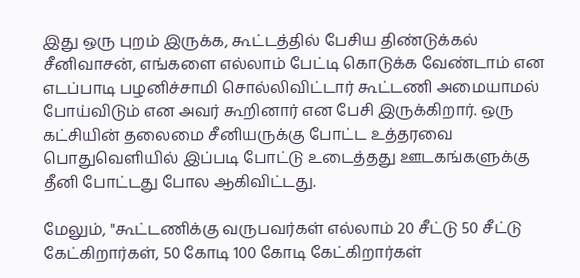இது ஒரு புறம் இருக்க, கூட்டத்தில் பேசிய திண்டுக்கல் சீனிவாசன், எங்களை எல்லாம் பேட்டி கொடுக்க வேண்டாம் என எடப்பாடி பழனிச்சாமி சொல்லிவிட்டார் கூட்டணி அமையாமல் போய்விடும் என அவர் கூறினார் என பேசி இருக்கிறார். ஒரு கட்சியின் தலைமை சீனியருக்கு போட்ட உத்தரவை பொதுவெளியில் இப்படி போட்டு உடைத்தது ஊடகங்களுக்கு தீனி போட்டது போல ஆகிவிட்டது.

மேலும், "கூட்டணிக்கு வருபவர்கள் எல்லாம் 20 சீட்டு 50 சீட்டு கேட்கிறார்கள், 50 கோடி 100 கோடி கேட்கிறார்கள்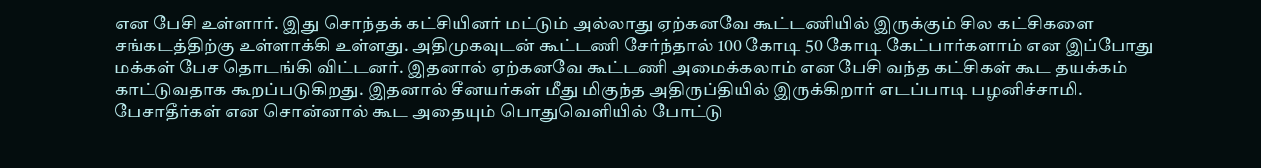என பேசி உள்ளார். இது சொந்தக் கட்சியினர் மட்டும் அல்லாது ஏற்கனவே கூட்டணியில் இருக்கும் சில கட்சிகளை சங்கடத்திற்கு உள்ளாக்கி உள்ளது. அதிமுகவுடன் கூட்டணி சேர்ந்தால் 100 கோடி 50 கோடி கேட்பார்களாம் என இப்போது மக்கள் பேச தொடங்கி விட்டனர். இதனால் ஏற்கனவே கூட்டணி அமைக்கலாம் என பேசி வந்த கட்சிகள் கூட தயக்கம் காட்டுவதாக கூறப்படுகிறது. இதனால் சீனயர்கள் மீது மிகுந்த அதிருப்தியில் இருக்கிறார் எடப்பாடி பழனிச்சாமி. பேசாதீர்கள் என சொன்னால் கூட அதையும் பொதுவெளியில் போட்டு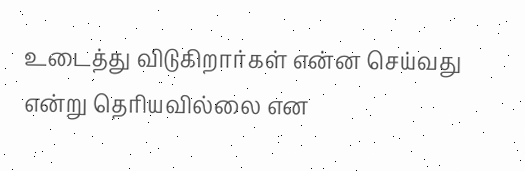உடைத்து விடுகிறார்கள் என்ன செய்வது என்று தெரியவில்லை என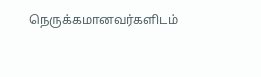நெருக்கமானவர்களிடம்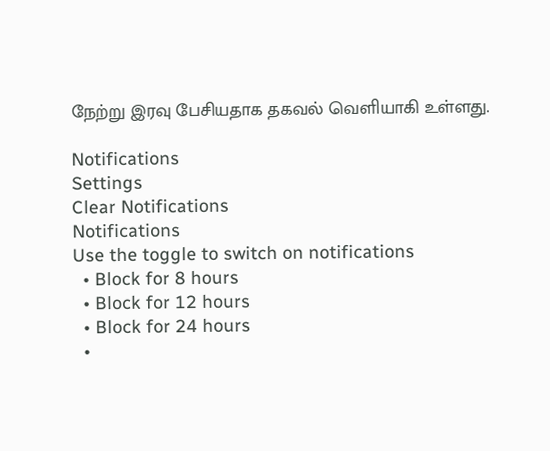நேற்று இரவு பேசியதாக தகவல் வெளியாகி உள்ளது.

Notifications
Settings
Clear Notifications
Notifications
Use the toggle to switch on notifications
  • Block for 8 hours
  • Block for 12 hours
  • Block for 24 hours
  •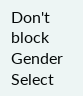Don't block
Gender
Select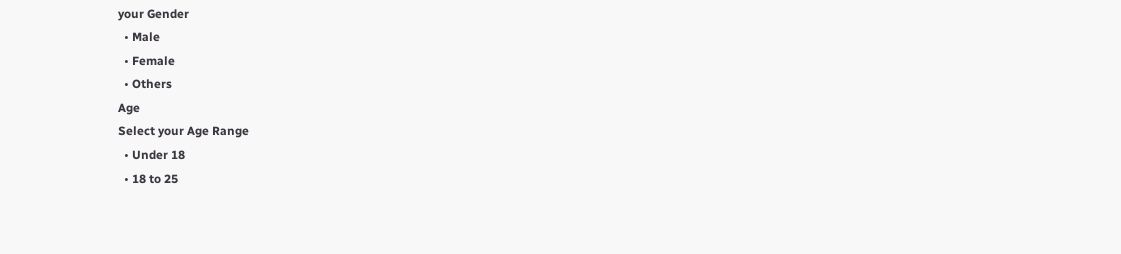your Gender
  • Male
  • Female
  • Others
Age
Select your Age Range
  • Under 18
  • 18 to 25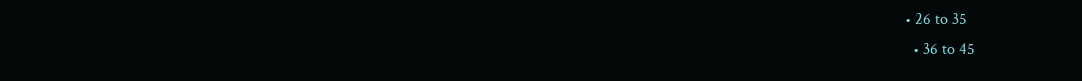• 26 to 35
  • 36 to 45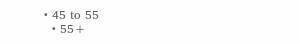• 45 to 55
  • 55+